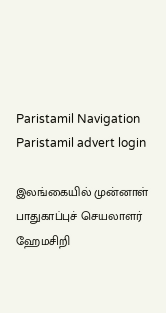Paristamil Navigation Paristamil advert login

இலங்கையில் முன்னாள் பாதுகாப்புச் செயலாளர் ஹேமசிறி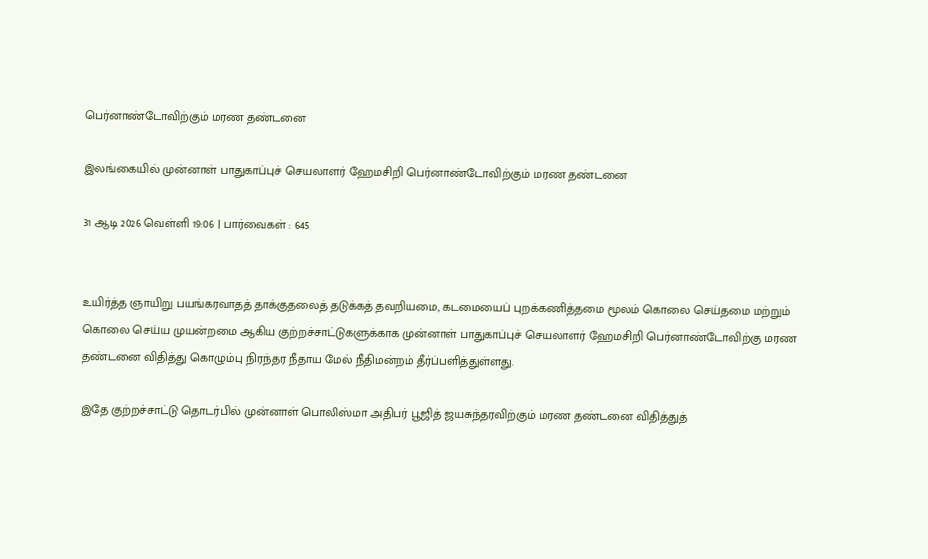பெர்னாண்டோவிற்கும் மரண தண்டனை

இலங்கையில் முன்னாள் பாதுகாப்புச் செயலாளர் ஹேமசிறி பெர்னாண்டோவிற்கும் மரண தண்டனை

31 ஆடி 2026 வெள்ளி 19:06 | பார்வைகள் : 645


உயிர்த்த ஞாயிறு பயங்கரவாதத் தாக்குதலைத் தடுக்கத் தவறியமை, கடமையைப் புறக்கணித்தமை மூலம் கொலை செய்தமை மற்றும் கொலை செய்ய முயன்றமை ஆகிய குற்றச்சாட்டுகளுக்காக முன்னாள் பாதுகாப்புச் செயலாளர் ஹேமசிறி பெர்னாண்டோவிற்கு மரண தண்டனை விதித்து கொழும்பு நிரந்தர நீதாய மேல் நீதிமன்றம் தீர்ப்பளித்துள்ளது.

இதே குற்றச்சாட்டு தொடர்பில் முன்னாள் பொலிஸ்மா அதிபர் பூஜித் ஜயசுந்தரவிற்கும் மரண தண்டனை விதித்துத்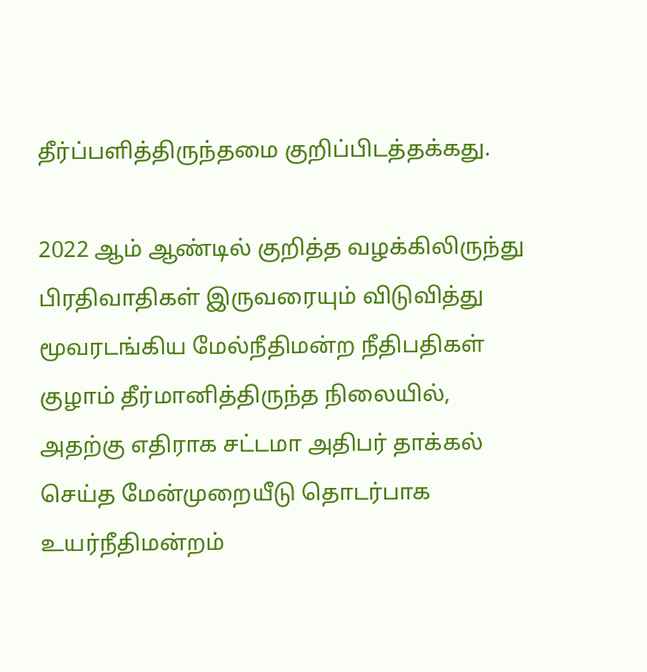தீர்ப்பளித்திருந்தமை குறிப்பிடத்தக்கது.

2022 ஆம் ஆண்டில் குறித்த வழக்கிலிருந்து பிரதிவாதிகள் இருவரையும் விடுவித்து மூவரடங்கிய மேல்நீதிமன்ற நீதிபதிகள் குழாம் தீர்மானித்திருந்த நிலையில், அதற்கு எதிராக சட்டமா அதிபர் தாக்கல் செய்த மேன்முறையீடு தொடர்பாக உயர்நீதிமன்றம்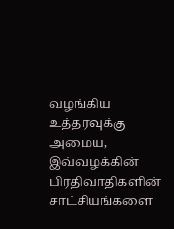வழங்கிய உத்தரவுக்கு அமைய, இவ்வழக்கின் பிரதிவாதிகளின் சாட்சியங்களை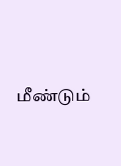மீண்டும்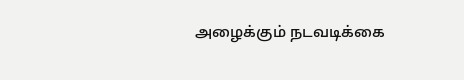அழைக்கும் நடவடிக்கை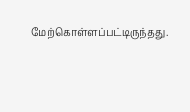மேற்கொள்ளப்பட்டிருந்தது.